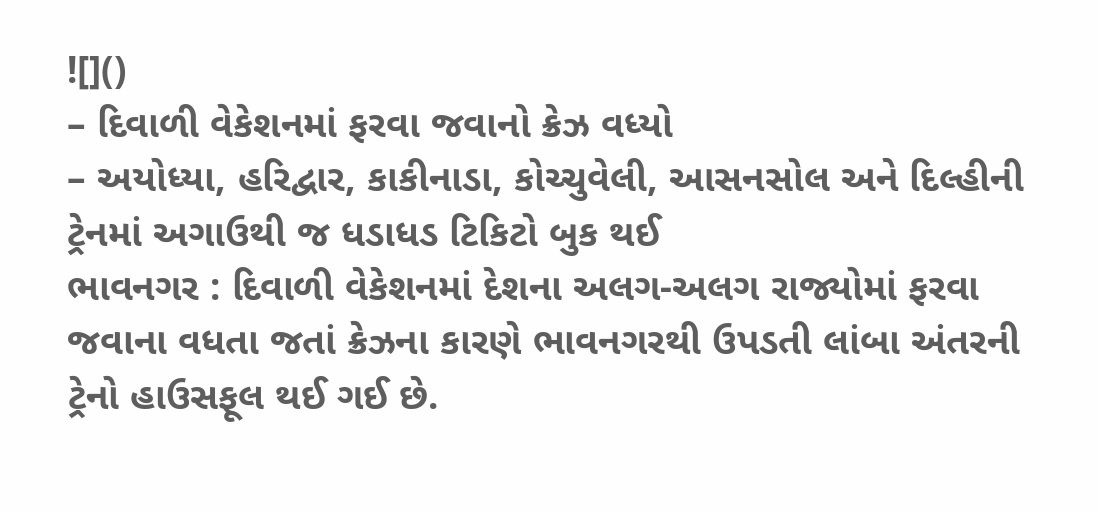![]()
– દિવાળી વેકેશનમાં ફરવા જવાનો ક્રેઝ વધ્યો
– અયોધ્યા, હરિદ્વાર, કાકીનાડા, કોચ્ચુવેલી, આસનસોલ અને દિલ્હીની ટ્રેનમાં અગાઉથી જ ધડાધડ ટિકિટો બુક થઈ
ભાવનગર : દિવાળી વેકેશનમાં દેશના અલગ-અલગ રાજ્યોમાં ફરવા જવાના વધતા જતાં ક્રેઝના કારણે ભાવનગરથી ઉપડતી લાંબા અંતરની ટ્રેનો હાઉસફૂલ થઈ ગઈ છે.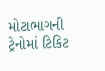મોટાભાગની ટ્રેનોમાં ટિકિટ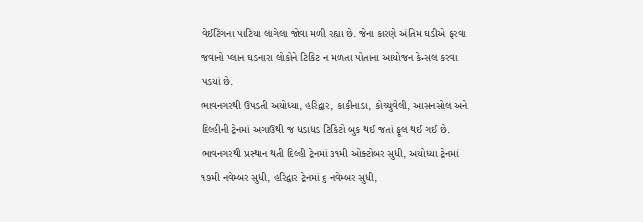વેઈટિંગના પાટિયા લાગેલા જોવા મળી રહ્યા છે. જેના કારણે અંતિમ ઘડીએ ફરવા જવાનો પ્લાન ઘડનારા લોકોને ટિકિટ ન મળતા પોતાના આયોજન કેન્સલ કરવા પડયાં છે.
ભાવનગરથી ઉપડતી અયોધ્યા, હરિદ્વાર, કાકીનાડા, કોચ્ચુવેલી, આસનસોલ અને દિલ્હીની ટ્રેનમાં અગાઉથી જ ધડાધડ ટિકિટો બુક થઈ જતાં ફૂલ થઈ ગઈ છે. ભાવનગરથી પ્રસ્થાન થતી દિલ્હી ટ્રેનમાં ૩૧મી ઓક્ટોબર સુધી, અયોધ્યા ટ્રેનમાં ૧૭મી નવેમ્બર સુધી, હરિદ્વાર ટ્રેનમાં ૬ નવેમ્બર સુધી,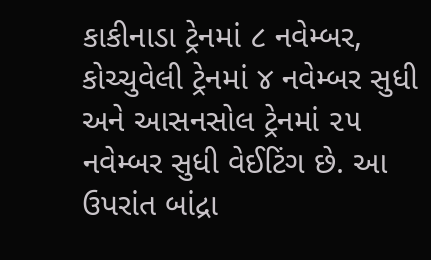કાકીનાડા ટ્રેનમાં ૮ નવેમ્બર, કોચ્ચુવેલી ટ્રેનમાં ૪ નવેમ્બર સુધી અને આસનસોલ ટ્રેનમાં ૨૫ નવેમ્બર સુધી વેઈટિંગ છે. આ ઉપરાંત બાંદ્રા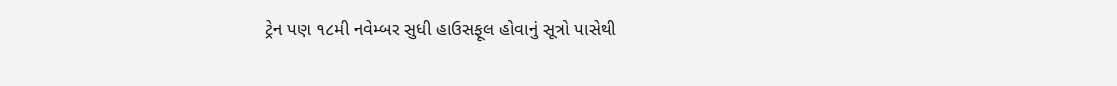ટ્રેન પણ ૧૮મી નવેમ્બર સુધી હાઉસફૂલ હોવાનું સૂત્રો પાસેથી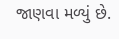જાણવા મળ્યું છે.